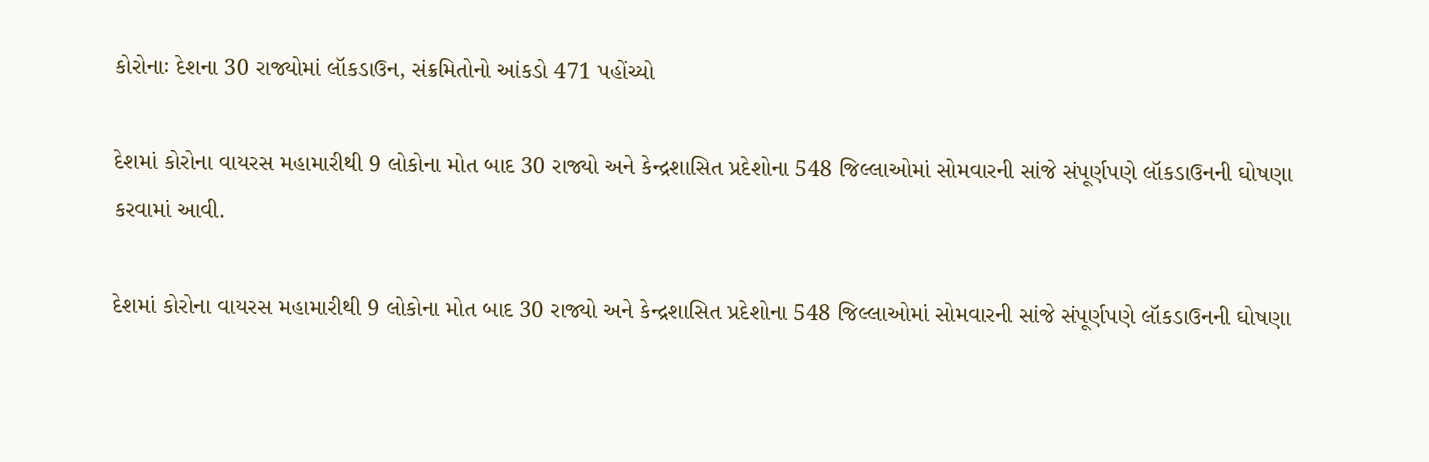કોરોનાઃ દેશના 30 રાજ્યોમાં લૉકડાઉન, સંક્રમિતોનો આંકડો 471 પહોંચ્યો

દેશમાં કોરોના વાયરસ મહામારીથી 9 લોકોના મોત બાદ 30 રાજ્યો અને કેન્દ્રશાસિત પ્રદેશોના 548 જિલ્લાઓમાં સોમવારની સાંજે સંપૂર્ણપણે લૉકડાઉનની ઘોષણા કરવામાં આવી.

દેશમાં કોરોના વાયરસ મહામારીથી 9 લોકોના મોત બાદ 30 રાજ્યો અને કેન્દ્રશાસિત પ્રદેશોના 548 જિલ્લાઓમાં સોમવારની સાંજે સંપૂર્ણપણે લૉકડાઉનની ઘોષણા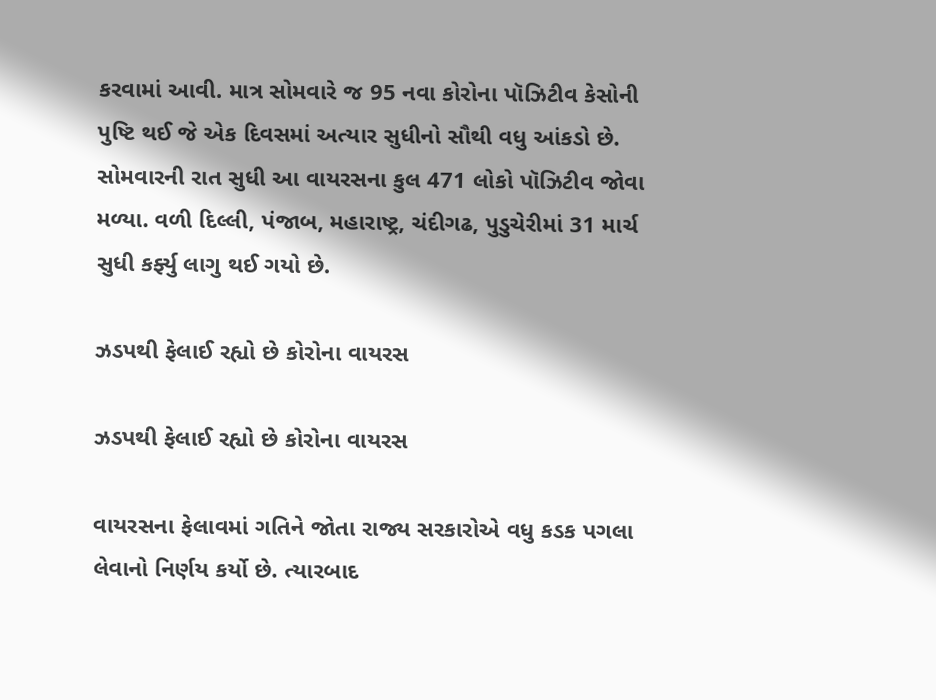કરવામાં આવી. માત્ર સોમવારે જ 95 નવા કોરોના પૉઝિટીવ કેસોની પુષ્ટિ થઈ જે એક દિવસમાં અત્યાર સુધીનો સૌથી વધુ આંકડો છે. સોમવારની રાત સુધી આ વાયરસના કુલ 471 લોકો પૉઝિટીવ જોવા મળ્યા. વળી દિલ્લી, પંજાબ, મહારાષ્ટ્ર, ચંદીગઢ, પુડુચેરીમાં 31 માર્ચ સુધી કર્ફ્યુ લાગુ થઈ ગયો છે.

ઝડપથી ફેલાઈ રહ્યો છે કોરોના વાયરસ

ઝડપથી ફેલાઈ રહ્યો છે કોરોના વાયરસ

વાયરસના ફેલાવમાં ગતિને જોતા રાજ્ય સરકારોએ વધુ કડક પગલા લેવાનો નિર્ણય કર્યો છે. ત્યારબાદ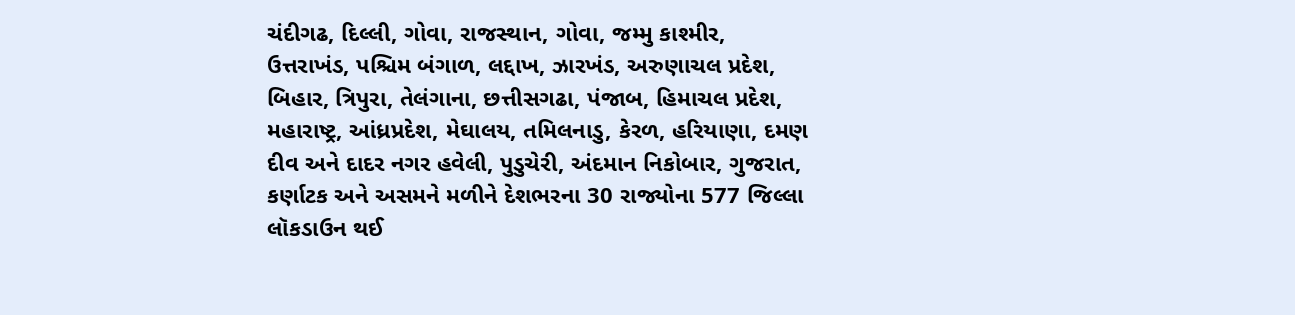ચંદીગઢ, દિલ્લી, ગોવા, રાજસ્થાન, ગોવા, જમ્મુ કાશ્મીર, ઉત્તરાખંડ, પશ્ચિમ બંગાળ, લદ્દાખ, ઝારખંડ, અરુણાચલ પ્રદેશ, બિહાર, ત્રિપુરા, તેલંગાના, છત્તીસગઢા, પંજાબ, હિમાચલ પ્રદેશ, મહારાષ્ટ્ર, આંધ્રપ્રદેશ, મેઘાલય, તમિલનાડુ, કેરળ, હરિયાણા, દમણ દીવ અને દાદર નગર હવેલી, પુડુચેરી, અંદમાન નિકોબાર, ગુજરાત, કર્ણાટક અને અસમને મળીને દેશભરના 30 રાજ્યોના 577 જિલ્લા લૉકડાઉન થઈ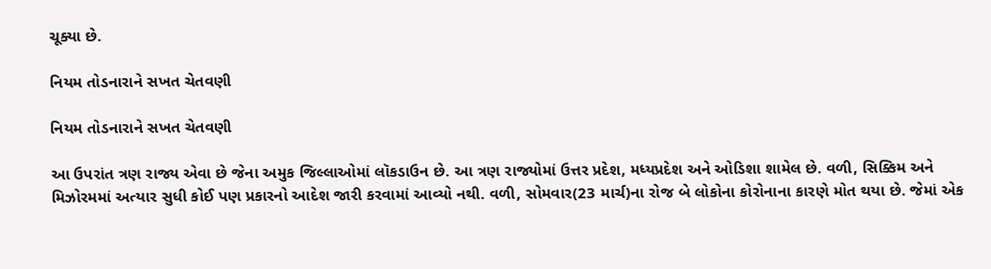ચૂક્યા છે.

નિયમ તોડનારાને સખત ચેતવણી

નિયમ તોડનારાને સખત ચેતવણી

આ ઉપરાંત ત્રણ રાજ્ય એવા છે જેના અમુક જિલ્લાઓમાં લૉકડાઉન છે. આ ત્રણ રાજ્યોમાં ઉત્તર પ્રદેશ, મધ્યપ્રદેશ અને ઓડિશા શામેલ છે. વળી, સિક્કિમ અને મિઝોરમમાં અત્યાર સુધી કોઈ પણ પ્રકારનો આદેશ જારી કરવામાં આવ્યો નથી. વળી, સોમવાર(23 માર્ચ)ના રોજ બે લોકોના કોરોનાના કારણે મોત થયા છે. જેમાં એક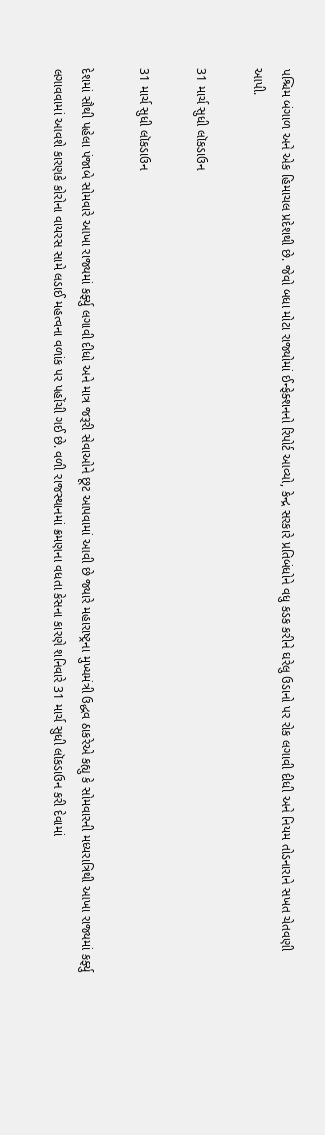પશ્ચિમ બંગાળ અને એક હિમાચલ પ્રદેશથી છે. જેવો બધા મોટા રાજ્યોમાં ઈન્ફેક્શનનો રિપોર્ટ આવ્યો, કેન્દ્ર સરકારે પ્રતિબંધોને વધુ કડક કરીને ઘરેલુ ઉડાનો પર રોક લગાવી દીધી અને નિયમ તોડનારાને સખત ચેતવણી આપી.

31 માર્ચ સુધી લૉકડાઉન

31 માર્ચ સુધી લૉકડાઉન

દેશમાં સૌથી પહેલા પંજાબે સોમવારે આખા રાજ્યમાં કર્ફ્યુ લગાવી દીધો અને માત્ર જરૂરી સેવાઓને છૂટ આપવામાં આવી છે જ્યારે મહારાષ્ટ્રના મુખ્યમંત્રી ઉદ્ધવ ઠાકરેએ કહ્યુ કે સોમવારની મધ્યરાત્રિથી આખા રાજ્યમાં કર્ફ્યુ લગાવવામાં આવશે કારણકે કોરોના વાયરસ સામે લડાઈ મહત્વના વળાંક પર પહોંચી ગઈ છે. વળી રાજસ્થાનમાં ક્રમણના વધતા કેસના કારણે શનિવારે 31 માર્ચ સુધી લૉકડાઉન કરી દેવામાં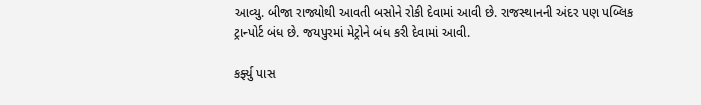આવ્યુ. બીજા રાજ્યોથી આવતી બસોને રોકી દેવામાં આવી છે. રાજસ્થાનની અંદર પણ પબ્લિક ટ્રાન્પોર્ટ બંધ છે. જયપુરમાં મેટ્રોને બંધ કરી દેવામાં આવી.

કર્ફ્યુ પાસ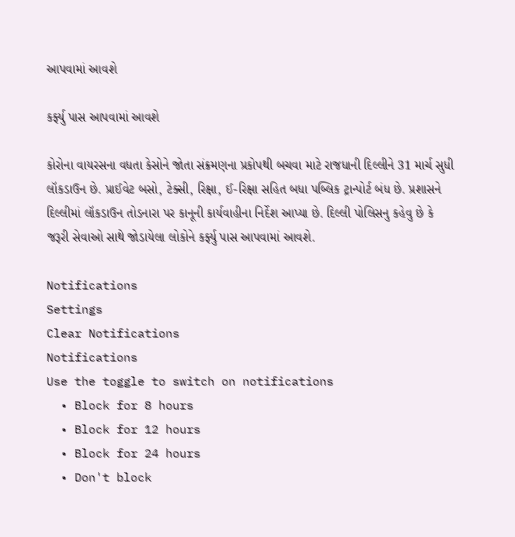આપવામાં આવશે

કર્ફ્યુ પાસ આપવામાં આવશે

કોરોના વાયરસના વધતા કેસોને જોતા સંક્રમણના પ્રકોપથી બચવા માટે રાજધાની દિલ્લીને 31 માર્ચ સુધી લૉકડાઉન છે. પ્રાઈવેટ બસો, ટેક્સી, રિક્ષા, ઈ-રિક્ષા સહિત બધા પબ્લિક ટ્રાન્પોર્ટ બંધ છે. પ્રશાસને દિલ્લીમાં લૉકડાઉન તોડનારા પર કાનૂની કાર્યવાહીના નિર્દેશ આપ્યા છે. દિલ્લી પોલિસનુ કહેવુ છે કે જરૂરી સેવાઓ સાથે જોડાયેલા લોકોને કર્ફ્યુ પાસ આપવામાં આવશે.

Notifications
Settings
Clear Notifications
Notifications
Use the toggle to switch on notifications
  • Block for 8 hours
  • Block for 12 hours
  • Block for 24 hours
  • Don't block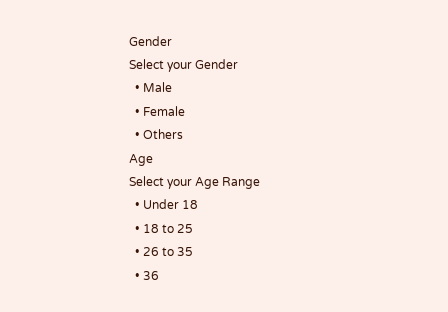Gender
Select your Gender
  • Male
  • Female
  • Others
Age
Select your Age Range
  • Under 18
  • 18 to 25
  • 26 to 35
  • 36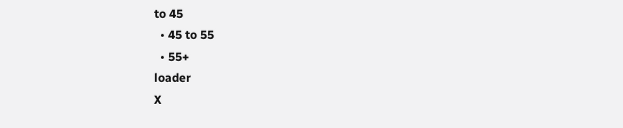to 45
  • 45 to 55
  • 55+
loader
X